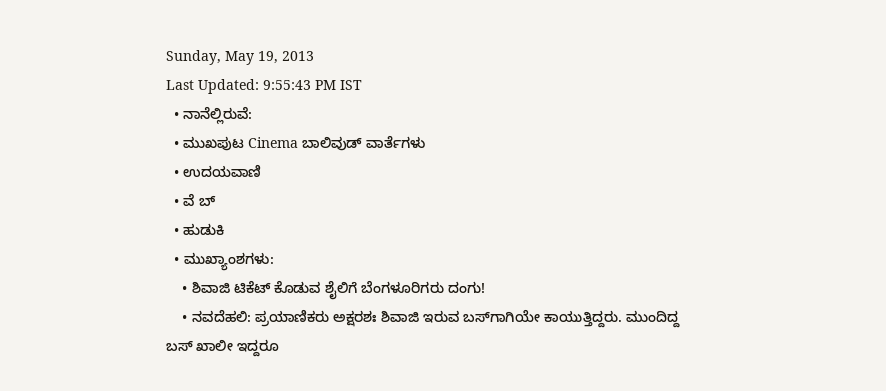Sunday, May 19, 2013
Last Updated: 9:55:43 PM IST
  • ನಾನೆಲ್ಲಿರುವೆ:
  • ಮುಖಪುಟ Cinema ಬಾಲಿವುಡ್‌ ವಾರ್ತೆಗಳು
  • ಉದಯವಾಣಿ
  • ವೆ ಬ್
  • ಹುಡುಕಿ
  • ಮುಖ್ಯಾಂಶಗಳು:
    • ಶಿವಾಜಿ ಟಿಕೆಟ್‌ ಕೊಡುವ ಶೈಲಿಗೆ ಬೆಂಗಳೂರಿಗರು ದಂಗು!
    • ನವದೆಹಲಿ: ಪ್ರಯಾಣಿಕರು ಅಕ್ಷರಶಃ ಶಿವಾಜಿ ಇರುವ ಬಸ್‌ಗಾಗಿಯೇ ಕಾಯುತ್ತಿದ್ದರು. ಮುಂದಿದ್ದ ಬಸ್‌ ಖಾಲೀ ಇದ್ದರೂ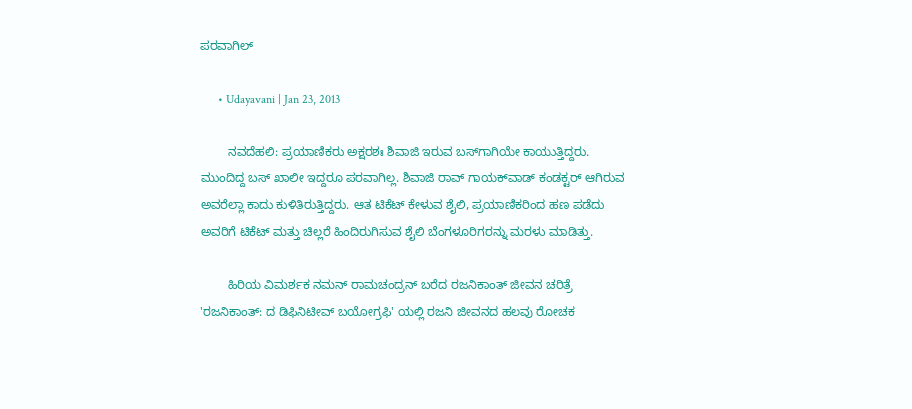ಪರವಾಗಿಲ್

      • Udayavani | Jan 23, 2013

        ನವದೆಹಲಿ: ಪ್ರಯಾಣಿಕರು ಅಕ್ಷರಶಃ ಶಿವಾಜಿ ಇರುವ ಬಸ್‌ಗಾಗಿಯೇ ಕಾಯುತ್ತಿದ್ದರು. ಮುಂದಿದ್ದ ಬಸ್‌ ಖಾಲೀ ಇದ್ದರೂ ಪರವಾಗಿಲ್ಲ. ಶಿವಾಜಿ ರಾವ್‌ ಗಾಯಕ್‌ವಾಡ್‌ ಕಂಡಕ್ಟರ್‌ ಆಗಿರುವ ಅವರೆಲ್ಲಾ ಕಾದು ಕುಳಿತಿರುತ್ತಿದ್ದರು. ಆತ ಟಿಕೆಟ್‌ ಕೇಳುವ ಶೈಲಿ, ಪ್ರಯಾಣಿಕರಿಂದ ಹಣ ಪಡೆದು ಅವರಿಗೆ ಟಿಕೆಟ್‌ ಮತ್ತು ಚಿಲ್ಲರೆ ಹಿಂದಿರುಗಿಸುವ ಶೈಲಿ ಬೆಂಗಳೂರಿಗರನ್ನು ಮರಳು ಮಾಡಿತ್ತು.

        ಹಿರಿಯ ವಿಮರ್ಶಕ ನಮನ್‌ ರಾಮಚಂದ್ರನ್‌ ಬರೆದ ರಜನಿಕಾಂತ್‌ ಜೀವನ ಚರಿತ್ರೆ 'ರಜನಿಕಾಂತ್‌: ದ ಡಿಫಿನಿಟೀವ್‌ ಬಯೋಗ್ರಫಿ' ಯಲ್ಲಿ ರಜನಿ ಜೀವನದ ಹಲವು ರೋಚಕ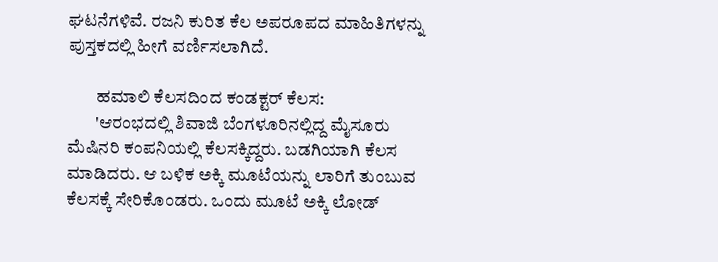ಘಟನೆಗಳಿವೆ. ರಜನಿ ಕುರಿತ ಕೆಲ ಅಪರೂಪದ ಮಾಹಿತಿಗಳನ್ನು ಪುಸ್ತಕದಲ್ಲಿ ಹೀಗೆ ವರ್ಣಿಸಲಾಗಿದೆ.

        ಹಮಾಲಿ ಕೆಲಸದಿಂದ ಕಂಡಕ್ಟರ್‌ ಕೆಲಸ:
        'ಆರಂಭದಲ್ಲಿ ಶಿವಾಜಿ ಬೆಂಗಳೂರಿನಲ್ಲಿದ್ದ ಮೈಸೂರು ಮೆಷಿನರಿ ಕಂಪನಿಯಲ್ಲಿ ಕೆಲಸಕ್ಕಿದ್ದರು. ಬಡಗಿಯಾಗಿ ಕೆಲಸ ಮಾಡಿದರು. ಆ ಬಳಿಕ ಅಕ್ಕಿ ಮೂಟೆಯನ್ನು ಲಾರಿಗೆ ತುಂಬುವ ಕೆಲಸಕ್ಕೆ ಸೇರಿಕೊಂಡರು. ಒಂದು ಮೂಟೆ ಅಕ್ಕಿ ಲೋಡ್‌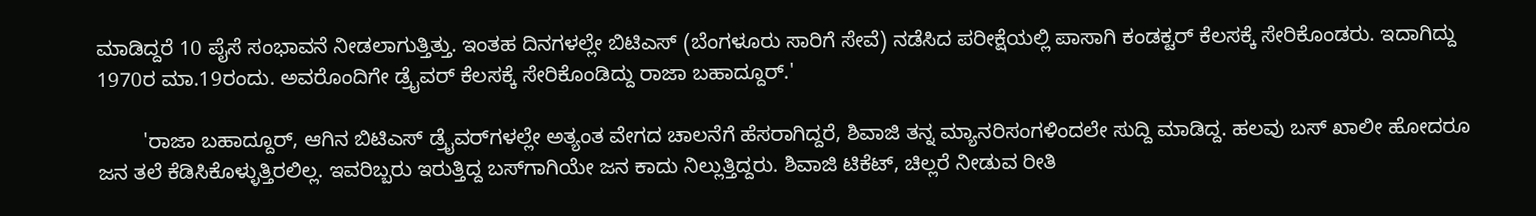ಮಾಡಿದ್ದರೆ 10 ಪೈಸೆ ಸಂಭಾವನೆ ನೀಡಲಾಗುತ್ತಿತ್ತು. ಇಂತಹ ದಿನಗಳಲ್ಲೇ ಬಿಟಿಎಸ್‌ (ಬೆಂಗಳೂರು ಸಾರಿಗೆ ಸೇವೆ) ನಡೆಸಿದ ಪರೀಕ್ಷೆಯಲ್ಲಿ ಪಾಸಾಗಿ ಕಂಡಕ್ಟರ್‌ ಕೆಲಸಕ್ಕೆ ಸೇರಿಕೊಂಡರು. ಇದಾಗಿದ್ದು 1970ರ ಮಾ.19ರಂದು. ಅವರೊಂದಿಗೇ ಡ್ರೈವರ್‌ ಕೆಲಸಕ್ಕೆ ಸೇರಿಕೊಂಡಿದ್ದು ರಾಜಾ ಬಹಾದ್ದೂರ್‌.'

        'ರಾಜಾ ಬಹಾದ್ದೂರ್‌, ಆಗಿನ ಬಿಟಿಎಸ್‌ ಡ್ರೈವರ್‌ಗಳಲ್ಲೇ ಅತ್ಯಂತ ವೇಗದ ಚಾಲನೆಗೆ ಹೆಸರಾಗಿದ್ದರೆ, ಶಿವಾಜಿ ತನ್ನ ಮ್ಯಾನರಿಸಂಗಳಿಂದಲೇ ಸುದ್ದಿ ಮಾಡಿದ್ದ. ಹಲವು ಬಸ್‌ ಖಾಲೀ ಹೋದರೂ ಜನ ತಲೆ ಕೆಡಿಸಿಕೊಳ್ಳುತ್ತಿರಲಿಲ್ಲ. ಇವರಿಬ್ಬರು ಇರುತ್ತಿದ್ದ ಬಸ್‌ಗಾಗಿಯೇ ಜನ ಕಾದು ನಿಲ್ಲುತ್ತಿದ್ದರು. ಶಿವಾಜಿ ಟಿಕೆಟ್‌, ಚಿಲ್ಲರೆ ನೀಡುವ ರೀತಿ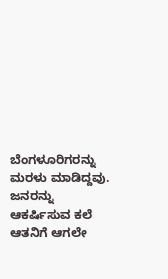ಬೆಂಗಳೂರಿಗರನ್ನು ಮರಳು ಮಾಡಿದ್ದವು. ಜನರನ್ನು ಆಕರ್ಷಿಸುವ ಕಲೆ ಆತನಿಗೆ ಆಗಲೇ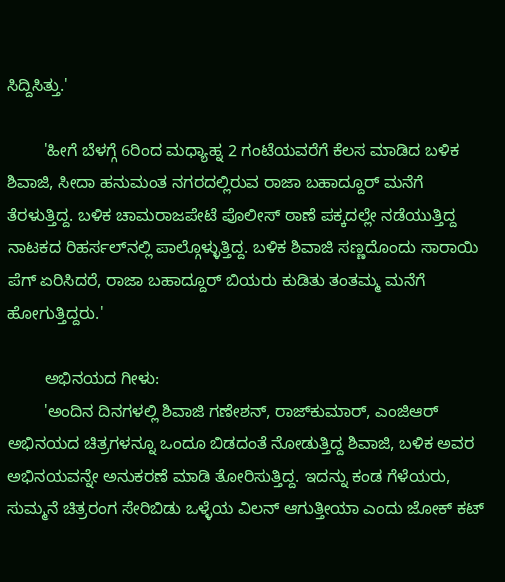ಸಿದ್ದಿಸಿತ್ತು.'

        'ಹೀಗೆ ಬೆಳಗ್ಗೆ 6ರಿಂದ ಮಧ್ಯಾಹ್ನ 2 ಗಂಟೆಯವರೆಗೆ ಕೆಲಸ ಮಾಡಿದ ಬಳಿಕ ಶಿವಾಜಿ, ಸೀದಾ ಹನುಮಂತ ನಗರದಲ್ಲಿರುವ ರಾಜಾ ಬಹಾದ್ದೂರ್‌ ಮನೆಗೆ ತೆರಳುತ್ತಿದ್ದ. ಬಳಿಕ ಚಾಮರಾಜಪೇಟೆ ಪೊಲೀಸ್‌ ಠಾಣೆ ಪಕ್ಕದಲ್ಲೇ ನಡೆಯುತ್ತಿದ್ದ ನಾಟಕದ ರಿಹರ್ಸಲ್‌ನಲ್ಲಿ ಪಾಲ್ಗೊಳ್ಳುತ್ತಿದ್ದ. ಬಳಿಕ ಶಿವಾಜಿ ಸಣ್ಣದೊಂದು ಸಾರಾಯಿ ಪೆಗ್‌ ಏರಿಸಿದರೆ, ರಾಜಾ ಬಹಾದ್ದೂರ್‌ ಬಿಯರು ಕುಡಿತು ತಂತಮ್ಮ ಮನೆಗೆ ಹೋಗುತ್ತಿದ್ದರು.'

        ಅಭಿನಯದ ಗೀಳು:
        'ಅಂದಿನ ದಿನಗಳಲ್ಲಿ ಶಿವಾಜಿ ಗಣೇಶನ್‌, ರಾಜ್‌ಕುಮಾರ್‌, ಎಂಜಿಆರ್‌ ಅಭಿನಯದ ಚಿತ್ರಗಳನ್ನೂ ಒಂದೂ ಬಿಡದಂತೆ ನೋಡುತ್ತಿದ್ದ ಶಿವಾಜಿ, ಬಳಿಕ ಅವರ ಅಭಿನಯವನ್ನೇ ಅನುಕರಣೆ ಮಾಡಿ ತೋರಿಸುತ್ತಿದ್ದ. ಇದನ್ನು ಕಂಡ ಗೆಳೆಯರು, ಸುಮ್ಮನೆ ಚಿತ್ರರಂಗ ಸೇರಿಬಿಡು ಒಳ್ಳೆಯ ವಿಲನ್‌ ಆಗುತ್ತೀಯಾ ಎಂದು ಜೋಕ್‌ ಕಟ್‌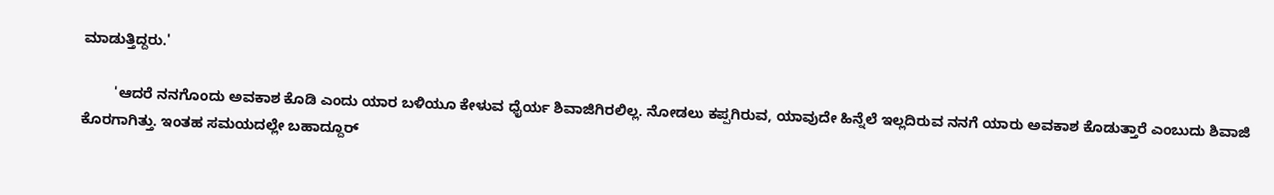ಮಾಡುತ್ತಿದ್ದರು.'

        'ಆದರೆ ನನಗೊಂದು ಅವಕಾಶ ಕೊಡಿ ಎಂದು ಯಾರ ಬಳಿಯೂ ಕೇಳುವ ಧೈರ್ಯ ಶಿವಾಜಿಗಿರಲಿಲ್ಲ. ನೋಡಲು ಕಪ್ಪಗಿರುವ, ಯಾವುದೇ ಹಿನ್ನೆಲೆ ಇಲ್ಲದಿರುವ ನನಗೆ ಯಾರು ಅವಕಾಶ ಕೊಡುತ್ತಾರೆ ಎಂಬುದು ಶಿವಾಜಿ ಕೊರಗಾಗಿತ್ತು. ಇಂತಹ ಸಮಯದಲ್ಲೇ ಬಹಾದ್ದೂರ್‌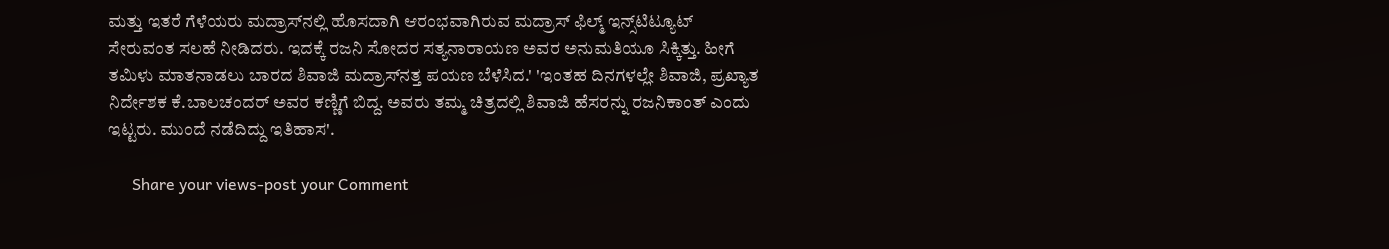ಮತ್ತು ಇತರೆ ಗೆಳೆಯರು ಮದ್ರಾಸ್‌ನಲ್ಲಿ ಹೊಸದಾಗಿ ಆರಂಭವಾಗಿರುವ ಮದ್ರಾಸ್‌ ಫಿಲ್ಮ್ ಇನ್ಸ್‌ಟಿಟ್ಯೂಟ್‌ ಸೇರುವಂತ ಸಲಹೆ ನೀಡಿದರು. ಇದಕ್ಕೆ ರಜನಿ ಸೋದರ ಸತ್ಯನಾರಾಯಣ ಅವರ ಅನುಮತಿಯೂ ಸಿಕ್ಕಿತ್ತು. ಹೀಗೆ ತಮಿಳು ಮಾತನಾಡಲು ಬಾರದ ಶಿವಾಜಿ ಮದ್ರಾಸ್‌ನತ್ತ ಪಯಣ ಬೆಳೆಸಿದ.' 'ಇಂತಹ ದಿನಗಳಲ್ಲೇ ಶಿವಾಜಿ, ಪ್ರಖ್ಯಾತ ನಿರ್ದೇಶಕ ಕೆ.ಬಾಲಚಂದರ್‌ ಅವರ ಕಣ್ಣಿಗೆ ಬಿದ್ದ. ಅವರು ತಮ್ಮ ಚಿತ್ರದಲ್ಲಿ ಶಿವಾಜಿ ಹೆಸರನ್ನು ರಜನಿಕಾಂತ್‌ ಎಂದು ಇಟ್ಟರು. ಮುಂದೆ ನಡೆದಿದ್ದು ಇತಿಹಾಸ'.

      Share your views-post your Comment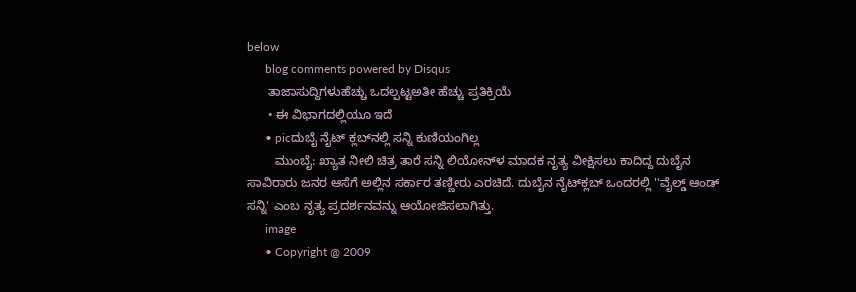below
      blog comments powered by Disqus
      ತಾಜಾಸುದ್ದಿಗಳುಹೆಚ್ಚು ಒದಲ್ಪಟ್ಟಅತೀ ಹೆಚ್ಚು ಪ್ರತಿಕ್ರಿಯೆ
      • ಈ ವಿಭಾಗದಲ್ಲಿಯೂ ಇದೆ
      • picದುಬೈ ನೈಟ್‌ ಕ್ಲಬ್‌ನಲ್ಲಿ ಸನ್ನಿ ಕುಣಿಯಂಗಿಲ್ಲ
        ಮುಂಬೈ: ಖ್ಯಾತ ನೀಲಿ ಚಿತ್ರ ತಾರೆ ಸನ್ನಿ ಲಿಯೋನ್‌ಳ ಮಾದಕ ನೃತ್ಯ ವೀಕ್ಷಿಸಲು ಕಾದಿದ್ದ ದುಬೈನ ಸಾವಿರಾರು ಜನರ ಆಸೆಗೆ ಅಲ್ಲಿನ ಸರ್ಕಾರ ತಣ್ಣೀರು ಎರಚಿದೆ. ದುಬೈನ ನೈಟ್‌ಕ್ಲಬ್‌ ಒಂದರಲ್ಲಿ ''ವೈಲ್ಡ್‌ ಆಂಡ್‌ ಸನ್ನಿ' ಎಂಬ ನೃತ್ಯ ಪ್ರದರ್ಶನವನ್ನು ಆಯೋಜಿಸಲಾಗಿತ್ತು.
      image
      • Copyright @ 2009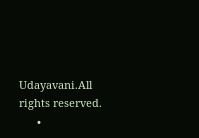Udayavani.All rights reserved.
      •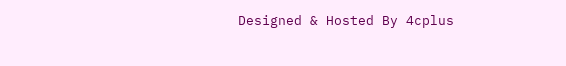Designed & Hosted By 4cplus